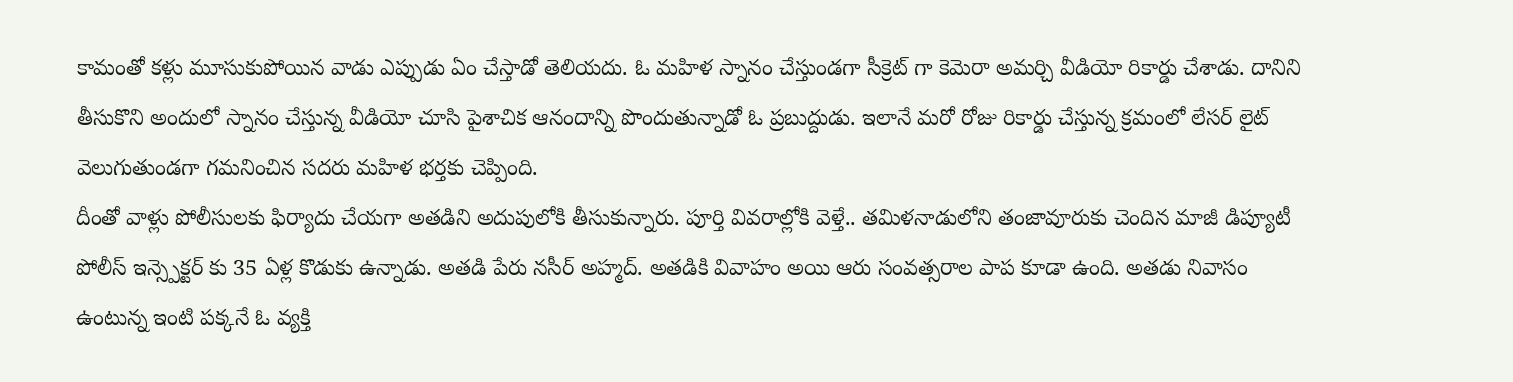కామంతో కళ్లు మూసుకుపోయిన వాడు ఎప్పుడు ఏం చేస్తాడో తెలియదు. ఓ మహిళ స్నానం చేస్తుండగా సీక్రెట్ గా కెమెరా అమర్చి వీడియో రికార్డు చేశాడు. దానిని తీసుకొని అందులో స్నానం చేస్తున్న వీడియో చూసి పైశాచిక ఆనందాన్ని పొందుతున్నాడో ఓ ప్రబుద్దుడు. ఇలానే మరో రోజు రికార్డు చేస్తున్న క్రమంలో లేసర్ లైట్ వెలుగుతుండగా గమనించిన సదరు మహిళ భర్తకు చెప్పింది.
దీంతో వాళ్లు పోలీసులకు ఫిర్యాదు చేయగా అతడిని అదుపులోకి తీసుకున్నారు. పూర్తి వివరాల్లోకి వెళ్తే.. తమిళనాడులోని తంజావూరుకు చెందిన మాజీ డిప్యూటీ పోలీస్ ఇన్స్పెక్టర్ కు 35 ఏళ్ల కొడుకు ఉన్నాడు. అతడి పేరు నసీర్ అహ్మద్. అతడికి వివాహం అయి ఆరు సంవత్సరాల పాప కూడా ఉంది. అతడు నివాసం ఉంటున్న ఇంటి పక్కనే ఓ వ్యక్తి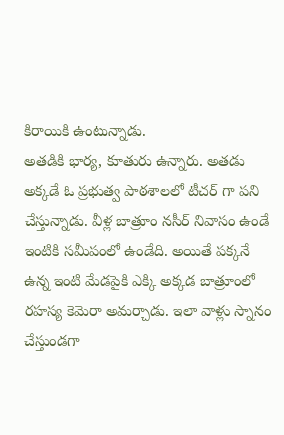కిరాయికి ఉంటున్నాడు.
అతడికి భార్య, కూతురు ఉన్నారు. అతడు అక్కడే ఓ ప్రభుత్వ పాఠశాలలో టీచర్ గా పని చేస్తున్నాడు. వీళ్ల బాత్రూం నసీర్ నివాసం ఉండే ఇంటికి సమీపంలో ఉండేది. అయితే పక్కనే ఉన్న ఇంటి మేడపైకి ఎక్కి అక్కడ బాత్రూంలో రహస్య కెమెరా అమర్చాడు. ఇలా వాళ్లు స్నానం చేస్తుండగా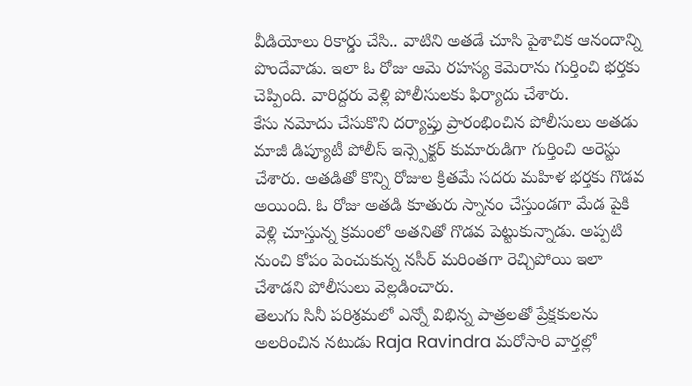వీడియోలు రికార్డు చేసి.. వాటిని అతడే చూసి పైశాచిక ఆనందాన్ని పొందేవాడు. ఇలా ఓ రోజు ఆమె రహస్య కెమెరాను గుర్తించి భర్తకు చెప్పింది. వారిద్దరు వెళ్లి పోలీసులకు ఫిర్యాదు చేశారు.
కేసు నమోదు చేసుకొని దర్యాప్తు ప్రారంభించిన పోలీసులు అతడు మాజీ డిప్యూటీ పోలీస్ ఇన్స్పెక్టర్ కుమారుడిగా గుర్తించి అరెస్టు చేశారు. అతడితో కొన్ని రోజుల క్రితమే సదరు మహిళ భర్తకు గొడవ అయింది. ఓ రోజు అతడి కూతురు స్నానం చేస్తుండగా మేడ పైకి వెళ్లి చూస్తున్న క్రమంలో అతనితో గొడవ పెట్టుకున్నాడు. అప్పటి నుంచి కోపం పెంచుకున్న నసీర్ మరింతగా రెచ్చిపోయి ఇలా చేశాడని పోలీసులు వెల్లడించారు.
తెలుగు సినీ పరిశ్రమలో ఎన్నో విభిన్న పాత్రలతో ప్రేక్షకులను అలరించిన నటుడు Raja Ravindra మరోసారి వార్తల్లో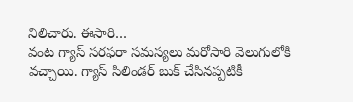నిలిచారు. ఈసారి…
వంట గ్యాస్ సరఫరా సమస్యలు మరోసారి వెలుగులోకి వచ్చాయి. గ్యాస్ సిలిండర్ బుక్ చేసినప్పటికీ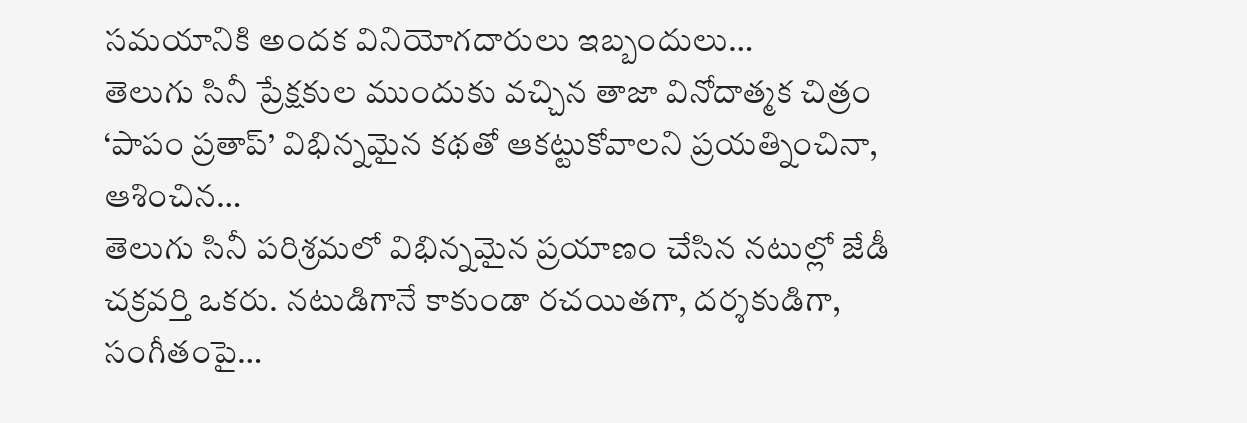సమయానికి అందక వినియోగదారులు ఇబ్బందులు…
తెలుగు సినీ ప్రేక్షకుల ముందుకు వచ్చిన తాజా వినోదాత్మక చిత్రం ‘పాపం ప్రతాప్’ విభిన్నమైన కథతో ఆకట్టుకోవాలని ప్రయత్నించినా, ఆశించిన…
తెలుగు సినీ పరిశ్రమలో విభిన్నమైన ప్రయాణం చేసిన నటుల్లో జేడీ చక్రవర్తి ఒకరు. నటుడిగానే కాకుండా రచయితగా, దర్శకుడిగా, సంగీతంపై…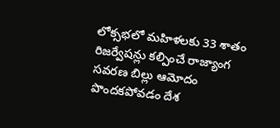లోక్సభలో మహిళలకు 33 శాతం రిజర్వేషన్లు కల్పించే రాజ్యాంగ సవరణ బిల్లు ఆమోదం పొందకపోవడం దేశ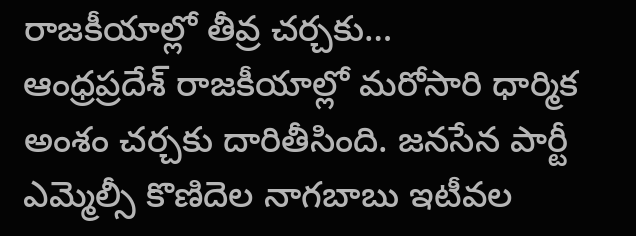రాజకీయాల్లో తీవ్ర చర్చకు…
ఆంధ్రప్రదేశ్ రాజకీయాల్లో మరోసారి ధార్మిక అంశం చర్చకు దారితీసింది. జనసేన పార్టీ ఎమ్మెల్సీ కొణిదెల నాగబాబు ఇటీవల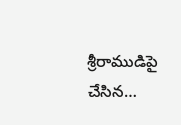శ్రీరాముడిపై చేసిన…